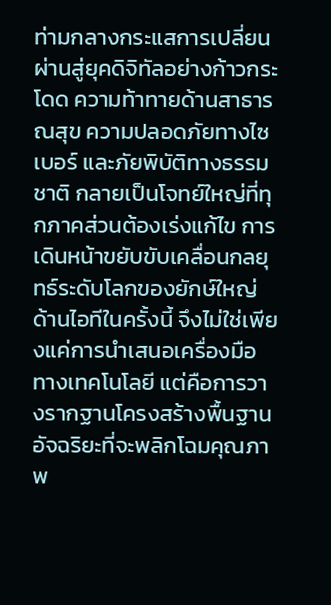ท่ามกลางกระแสการเปลี่ยนผ่านสู่ยุคดิจิทัลอย่างก้าวกระโดด ความท้าทายด้านสาธารณสุข ความปลอดภัยทางไซเบอร์ และภัยพิบัติทางธรรมชาติ กลายเป็นโจทย์ใหญ่ที่ทุกภาคส่วนต้องเร่งแก้ไข การเดินหน้าขยับขับเคลื่อนกลยุทธ์ระดับโลกของยักษ์ใหญ่ด้านไอทีในครั้งนี้ จึงไม่ใช่เพียงแค่การนำเสนอเครื่องมือทางเทคโนโลยี แต่คือการวางรากฐานโครงสร้างพื้นฐานอัจฉริยะที่จะพลิกโฉมคุณภาพ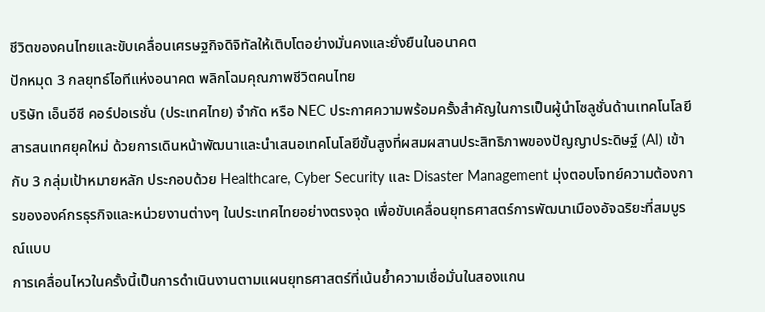ชีวิตของคนไทยและขับเคลื่อนเศรษฐกิจดิจิทัลให้เติบโตอย่างมั่นคงและยั่งยืนในอนาคต
ปักหมุด 3 กลยุทธ์ไอทีแห่งอนาคต พลิกโฉมคุณภาพชีวิตคนไทย
บริษัท เอ็นอีซี คอร์ปอเรชั่น (ประเทศไทย) จำกัด หรือ NEC ประกาศความพร้อมครั้งสำคัญในการเป็นผู้นำโซลูชั่นด้านเทคโนโลยีสารสนเทศยุคใหม่ ด้วยการเดินหน้าพัฒนาและนำเสนอเทคโนโลยีขั้นสูงที่ผสมผสานประสิทธิภาพของปัญญาประดิษฐ์ (AI) เข้ากับ 3 กลุ่มเป้าหมายหลัก ประกอบด้วย Healthcare, Cyber Security และ Disaster Management มุ่งตอบโจทย์ความต้องการขององค์กรธุรกิจและหน่วยงานต่างๆ ในประเทศไทยอย่างตรงจุด เพื่อขับเคลื่อนยุทธศาสตร์การพัฒนาเมืองอัจฉริยะที่สมบูรณ์แบบ
การเคลื่อนไหวในครั้งนี้เป็นการดำเนินงานตามแผนยุทธศาสตร์ที่เน้นย้ำความเชื่อมั่นในสองแกน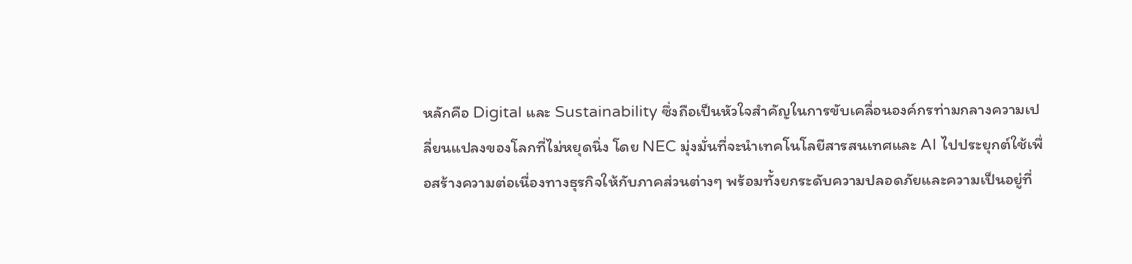หลักคือ Digital และ Sustainability ซึ่งถือเป็นหัวใจสำคัญในการขับเคลื่อนองค์กรท่ามกลางความเปลี่ยนแปลงของโลกที่ไม่หยุดนิ่ง โดย NEC มุ่งมั่นที่จะนำเทคโนโลยีสารสนเทศและ AI ไปประยุกต์ใช้เพื่อสร้างความต่อเนื่องทางธุรกิจให้กับภาคส่วนต่างๆ พร้อมทั้งยกระดับความปลอดภัยและความเป็นอยู่ที่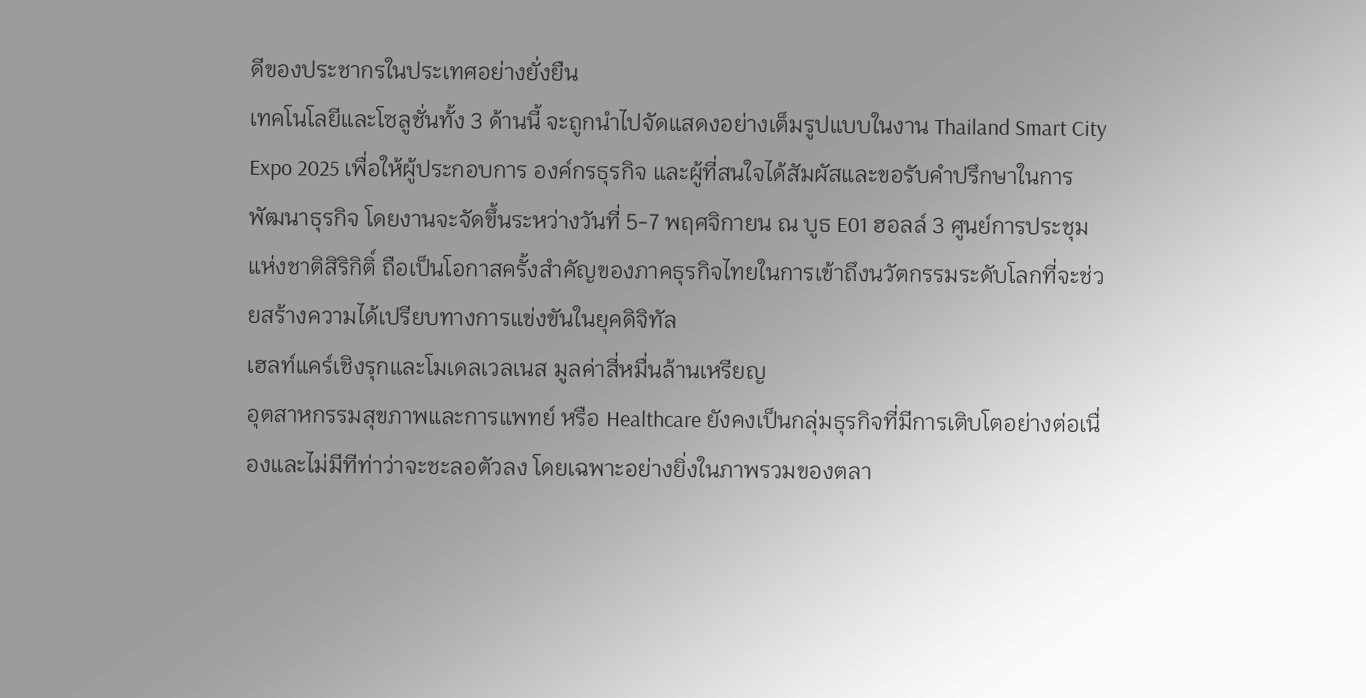ดีของประชากรในประเทศอย่างยั่งยืน
เทคโนโลยีและโซลูชั่นทั้ง 3 ด้านนี้ จะถูกนำไปจัดแสดงอย่างเต็มรูปแบบในงาน Thailand Smart City Expo 2025 เพื่อให้ผู้ประกอบการ องค์กรธุรกิจ และผู้ที่สนใจได้สัมผัสและขอรับคำปรึกษาในการพัฒนาธุรกิจ โดยงานจะจัดขึ้นระหว่างวันที่ 5-7 พฤศจิกายน ณ บูธ E01 ฮอลล์ 3 ศูนย์การประชุมแห่งชาติสิริกิติ์ ถือเป็นโอกาสครั้งสำคัญของภาคธุรกิจไทยในการเข้าถึงนวัตกรรมระดับโลกที่จะช่วยสร้างความได้เปรียบทางการแข่งขันในยุคดิจิทัล
เฮลท์แคร์เชิงรุกและโมเดลเวลเนส มูลค่าสี่หมื่นล้านเหรียญ
อุตสาหกรรมสุขภาพและการแพทย์ หรือ Healthcare ยังคงเป็นกลุ่มธุรกิจที่มีการเติบโตอย่างต่อเนื่องและไม่มีทีท่าว่าจะชะลอตัวลง โดยเฉพาะอย่างยิ่งในภาพรวมของตลา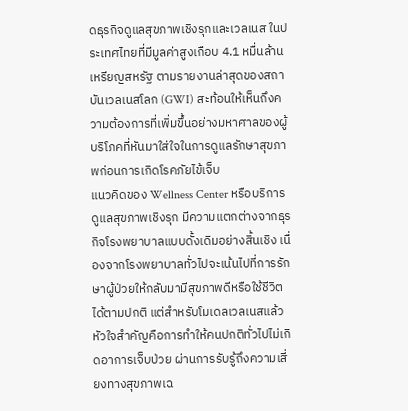ดธุรกิจดูแลสุขภาพเชิงรุกและเวลเนส ในประเทศไทยที่มีมูลค่าสูงเกือบ 4.1 หมื่นล้านเหรียญสหรัฐ ตามรายงานล่าสุดของสถาบันเวลเนสโลก (GWI) สะท้อนให้เห็นถึงความต้องการที่เพิ่มขึ้นอย่างมหาศาลของผู้บริโภคที่หันมาใส่ใจในการดูแลรักษาสุขภาพก่อนการเกิดโรคภัยไข้เจ็บ
แนวคิดของ Wellness Center หรือบริการดูแลสุขภาพเชิงรุก มีความแตกต่างจากธุรกิจโรงพยาบาลแบบดั้งเดิมอย่างสิ้นเชิง เนื่องจากโรงพยาบาลทั่วไปจะเน้นไปที่การรักษาผู้ป่วยให้กลับมามีสุขภาพดีหรือใช้ชีวิตได้ตามปกติ แต่สำหรับโมเดลเวลเนสแล้ว หัวใจสำคัญคือการทำให้คนปกติทั่วไปไม่เกิดอาการเจ็บป่วย ผ่านการรับรู้ถึงความเสี่ยงทางสุขภาพเฉ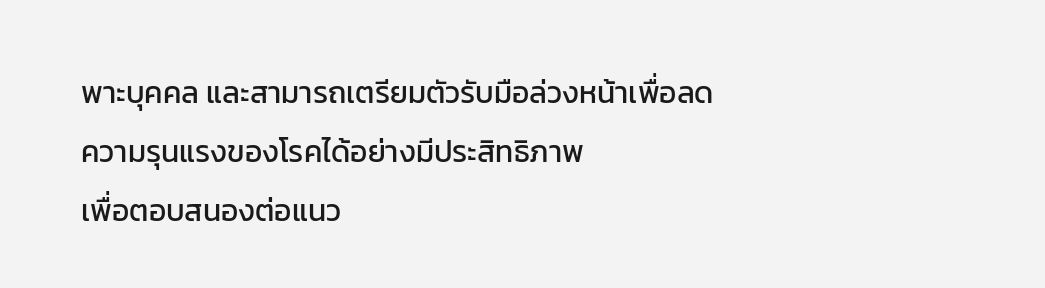พาะบุคคล และสามารถเตรียมตัวรับมือล่วงหน้าเพื่อลดความรุนแรงของโรคได้อย่างมีประสิทธิภาพ
เพื่อตอบสนองต่อแนว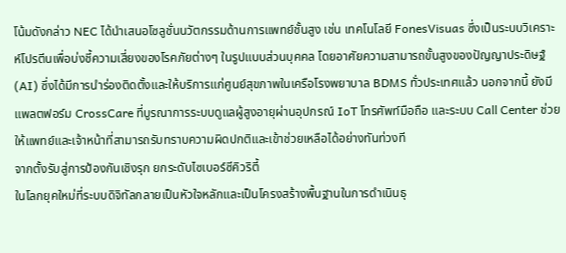โน้มดังกล่าว NEC ได้นำเสนอโซลูชั่นนวัตกรรมด้านการแพทย์ชั้นสูง เช่น เทคโนโลยี FonesVisuas ซึ่งเป็นระบบวิเคราะห์โปรตีนเพื่อบ่งชี้ความเสี่ยงของโรคภัยต่างๆ ในรูปแบบส่วนบุคคล โดยอาศัยความสามารถขั้นสูงของปัญญาประดิษฐ์ (AI) ซึ่งได้มีการนำร่องติดตั้งและให้บริการแก่ศูนย์สุขภาพในเครือโรงพยาบาล BDMS ทั่วประเทศแล้ว นอกจากนี้ ยังมีแพลตฟอร์ม CrossCare ที่บูรณาการระบบดูแลผู้สูงอายุผ่านอุปกรณ์ IoT โทรศัพท์มือถือ และระบบ Call Center ช่วยให้แพทย์และเจ้าหน้าที่สามารถรับทราบความผิดปกติและเข้าช่วยเหลือได้อย่างทันท่วงที
จากตั้งรับสู่การป้องกันเชิงรุก ยกระดับไซเบอร์ซีคิวริตี้
ในโลกยุคใหม่ที่ระบบดิจิทัลกลายเป็นหัวใจหลักและเป็นโครงสร้างพื้นฐานในการดำเนินธุ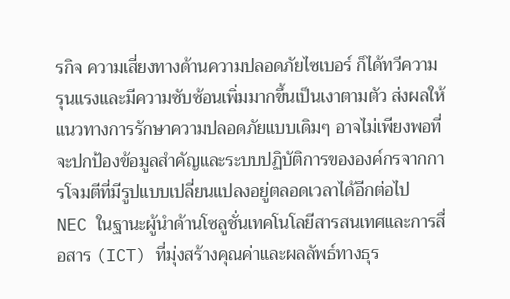รกิจ ความเสี่ยงทางด้านความปลอดภัยไซเบอร์ ก็ได้ทวีความรุนแรงและมีความซับซ้อนเพิ่มมากขึ้นเป็นเงาตามตัว ส่งผลให้แนวทางการรักษาความปลอดภัยแบบเดิมๆ อาจไม่เพียงพอที่จะปกป้องข้อมูลสำคัญและระบบปฏิบัติการขององค์กรจากการโจมตีที่มีรูปแบบเปลี่ยนแปลงอยู่ตลอดเวลาได้อีกต่อไป
NEC ในฐานะผู้นำด้านโซลูชั่นเทคโนโลยีสารสนเทศและการสื่อสาร (ICT) ที่มุ่งสร้างคุณค่าและผลลัพธ์ทางธุร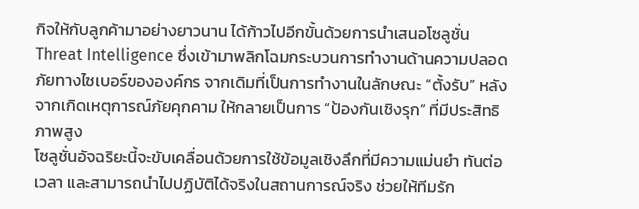กิจให้กับลูกค้ามาอย่างยาวนาน ได้ก้าวไปอีกขั้นด้วยการนำเสนอโซลูชั่น Threat Intelligence ซึ่งเข้ามาพลิกโฉมกระบวนการทำงานด้านความปลอดภัยทางไซเบอร์ขององค์กร จากเดิมที่เป็นการทำงานในลักษณะ “ตั้งรับ” หลังจากเกิดเหตุการณ์ภัยคุกคาม ให้กลายเป็นการ “ป้องกันเชิงรุก” ที่มีประสิทธิภาพสูง
โซลูชั่นอัจฉริยะนี้จะขับเคลื่อนด้วยการใช้ข้อมูลเชิงลึกที่มีความแม่นยำ ทันต่อเวลา และสามารถนำไปปฏิบัติได้จริงในสถานการณ์จริง ช่วยให้ทีมรัก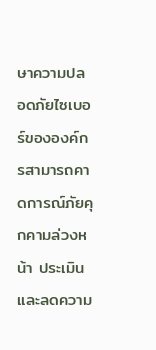ษาความปลอดภัยไซเบอร์ขององค์กรสามารถคาดการณ์ภัยคุกคามล่วงหน้า ประเมินและลดความ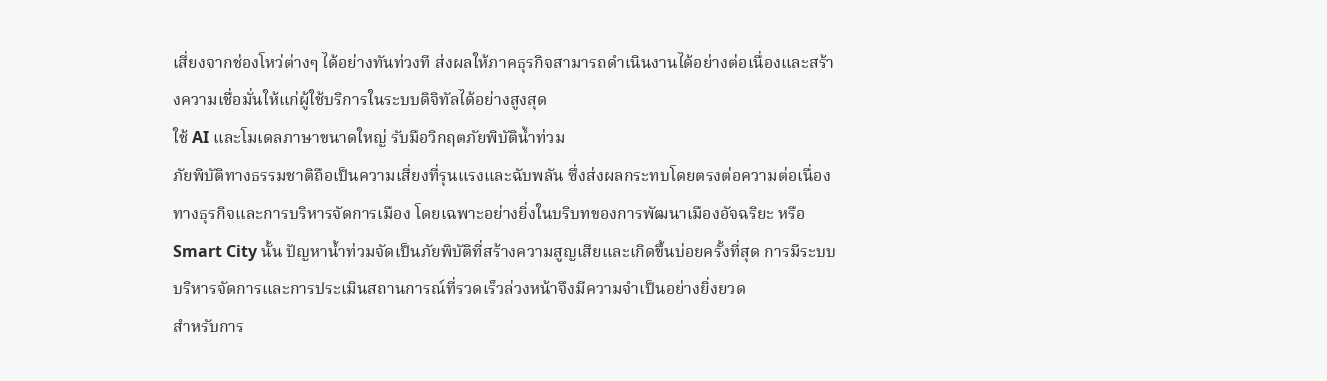เสี่ยงจากช่องโหว่ต่างๆ ได้อย่างทันท่วงที ส่งผลให้ภาคธุรกิจสามารถดำเนินงานได้อย่างต่อเนื่องและสร้างความเชื่อมั่นให้แก่ผู้ใช้บริการในระบบดิจิทัลได้อย่างสูงสุด
ใช้ AI และโมเดลภาษาขนาดใหญ่ รับมือวิกฤตภัยพิบัติน้ำท่วม
ภัยพิบัติทางธรรมชาติถือเป็นความเสี่ยงที่รุนแรงและฉับพลัน ซึ่งส่งผลกระทบโดยตรงต่อความต่อเนื่องทางธุรกิจและการบริหารจัดการเมือง โดยเฉพาะอย่างยิ่งในบริบทของการพัฒนาเมืองอัจฉริยะ หรือ Smart City นั้น ปัญหาน้ำท่วมจัดเป็นภัยพิบัติที่สร้างความสูญเสียและเกิดขึ้นบ่อยครั้งที่สุด การมีระบบบริหารจัดการและการประเมินสถานการณ์ที่รวดเร็วล่วงหน้าจึงมีความจำเป็นอย่างยิ่งยวด
สำหรับการ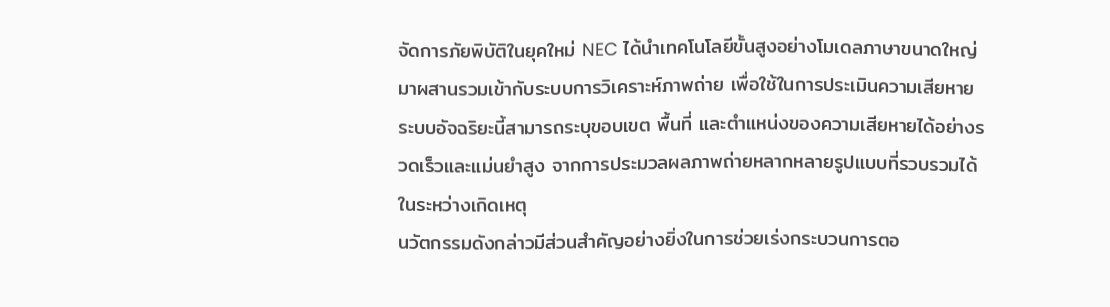จัดการภัยพิบัติในยุคใหม่ NEC ได้นำเทคโนโลยีขั้นสูงอย่างโมเดลภาษาขนาดใหญ่ มาผสานรวมเข้ากับระบบการวิเคราะห์ภาพถ่าย เพื่อใช้ในการประเมินความเสียหาย ระบบอัจฉริยะนี้สามารถระบุขอบเขต พื้นที่ และตำแหน่งของความเสียหายได้อย่างรวดเร็วและแม่นยำสูง จากการประมวลผลภาพถ่ายหลากหลายรูปแบบที่รวบรวมได้ในระหว่างเกิดเหตุ
นวัตกรรมดังกล่าวมีส่วนสำคัญอย่างยิ่งในการช่วยเร่งกระบวนการตอ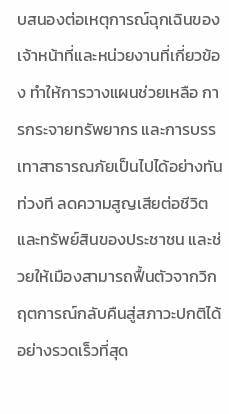บสนองต่อเหตุการณ์ฉุกเฉินของเจ้าหน้าที่และหน่วยงานที่เกี่ยวข้อง ทำให้การวางแผนช่วยเหลือ การกระจายทรัพยากร และการบรรเทาสาธารณภัยเป็นไปได้อย่างทันท่วงที ลดความสูญเสียต่อชีวิตและทรัพย์สินของประชาชน และช่วยให้เมืองสามารถฟื้นตัวจากวิกฤตการณ์กลับคืนสู่สภาวะปกติได้อย่างรวดเร็วที่สุด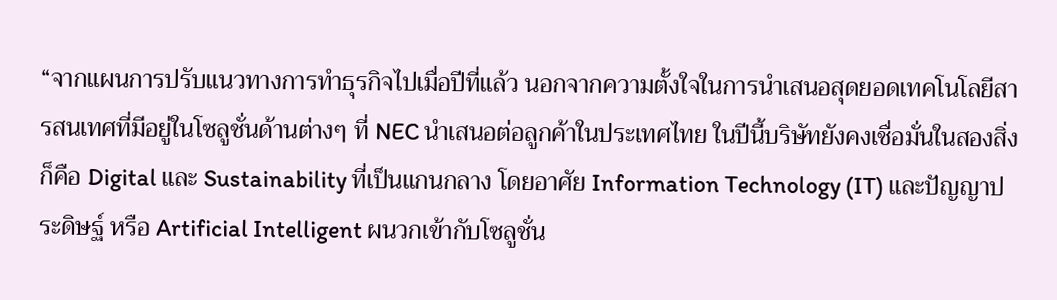“จากแผนการปรับแนวทางการทำธุรกิจไปเมื่อปีที่แล้ว นอกจากความตั้งใจในการนำเสนอสุดยอดเทคโนโลยีสารสนเทศที่มีอยู่ในโซลูชั่นด้านต่างๆ ที่ NEC นำเสนอต่อลูกค้าในประเทศไทย ในปีนี้บริษัทยังคงเชื่อมั่นในสองสิ่งก็คือ Digital และ Sustainability ที่เป็นแกนกลาง โดยอาศัย Information Technology (IT) และปัญญาประดิษฐ์ หรือ Artificial Intelligent ผนวกเข้ากับโซลูชั่น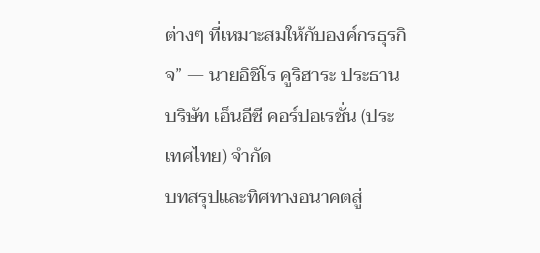ต่างๆ ที่เหมาะสมให้กับองค์กรธุรกิจ” — นายอิชิโร คูริฮาระ ประธานบริษัท เอ็นอีซี คอร์ปอเรชั่น (ประเทศไทย) จำกัด
บทสรุปและทิศทางอนาคตสู่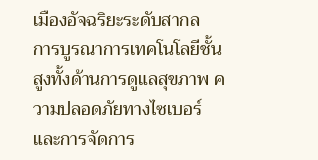เมืองอัจฉริยะระดับสากล
การบูรณาการเทคโนโลยีชั้นสูงทั้งด้านการดูแลสุขภาพ ความปลอดภัยทางไซเบอร์ และการจัดการ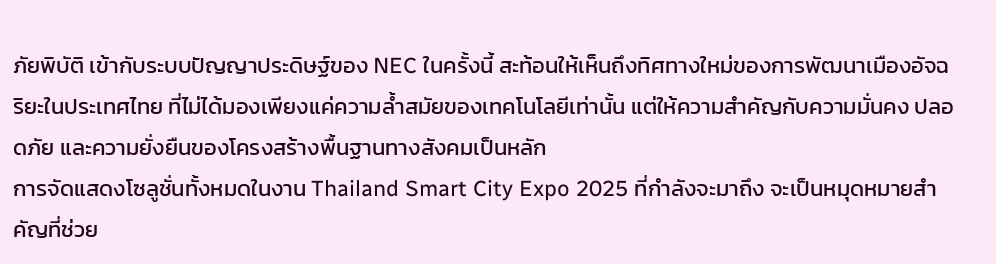ภัยพิบัติ เข้ากับระบบปัญญาประดิษฐ์ของ NEC ในครั้งนี้ สะท้อนให้เห็นถึงทิศทางใหม่ของการพัฒนาเมืองอัจฉริยะในประเทศไทย ที่ไม่ได้มองเพียงแค่ความล้ำสมัยของเทคโนโลยีเท่านั้น แต่ให้ความสำคัญกับความมั่นคง ปลอดภัย และความยั่งยืนของโครงสร้างพื้นฐานทางสังคมเป็นหลัก
การจัดแสดงโซลูชั่นทั้งหมดในงาน Thailand Smart City Expo 2025 ที่กำลังจะมาถึง จะเป็นหมุดหมายสำคัญที่ช่วย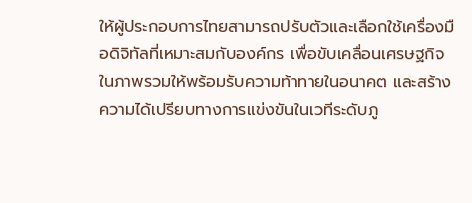ให้ผู้ประกอบการไทยสามารถปรับตัวและเลือกใช้เครื่องมือดิจิทัลที่เหมาะสมกับองค์กร เพื่อขับเคลื่อนเศรษฐกิจในภาพรวมให้พร้อมรับความท้าทายในอนาคต และสร้างความได้เปรียบทางการแข่งขันในเวทีระดับภู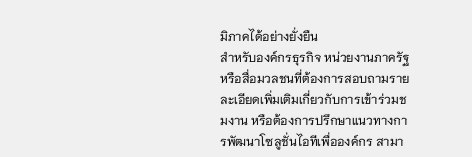มิภาคได้อย่างยั่งยืน
สำหรับองค์กรธุรกิจ หน่วยงานภาครัฐ หรือสื่อมวลชนที่ต้องการสอบถามรายละเอียดเพิ่มเติมเกี่ยวกับการเข้าร่วมชมงาน หรือต้องการปรึกษาแนวทางการพัฒนาโซลูชั่นไอทีเพื่อองค์กร สามา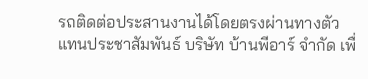รถติดต่อประสานงานได้โดยตรงผ่านทางตัวแทนประชาสัมพันธ์ บริษัท บ้านพีอาร์ จำกัด เพื่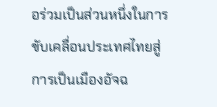อร่วมเป็นส่วนหนึ่งในการขับเคลื่อนประเทศไทยสู่การเป็นเมืองอัจฉ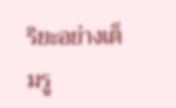ริยะอย่างเต็มรู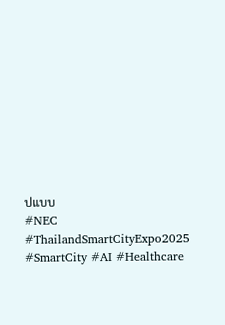ปแบบ
#NEC #ThailandSmartCityExpo2025 #SmartCity #AI #Healthcare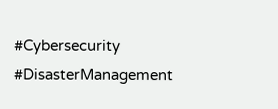#Cybersecurity #DisasterManagement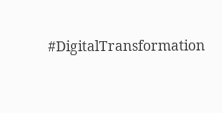#DigitalTransformation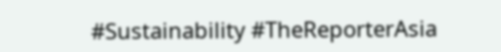#Sustainability #TheReporterAsia